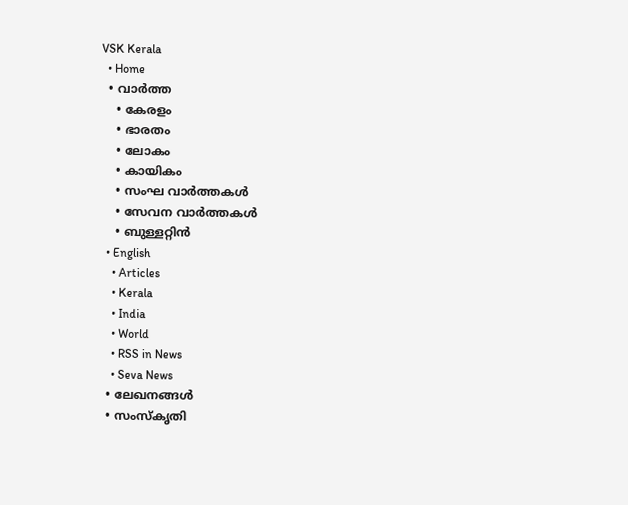VSK Kerala
  • Home
  • വാര്‍ത്ത
    • കേരളം
    • ഭാരതം
    • ലോകം
    • കായികം
    • സംഘ വാര്‍ത്തകള്‍
    • സേവന വാര്‍ത്തകള്‍
    • ബുള്ളറ്റിൻ
  • English
    • Articles
    • Kerala
    • India
    • World
    • RSS in News
    • Seva News
  • ലേഖനങ്ങള്‍
  • സംസ്കൃതി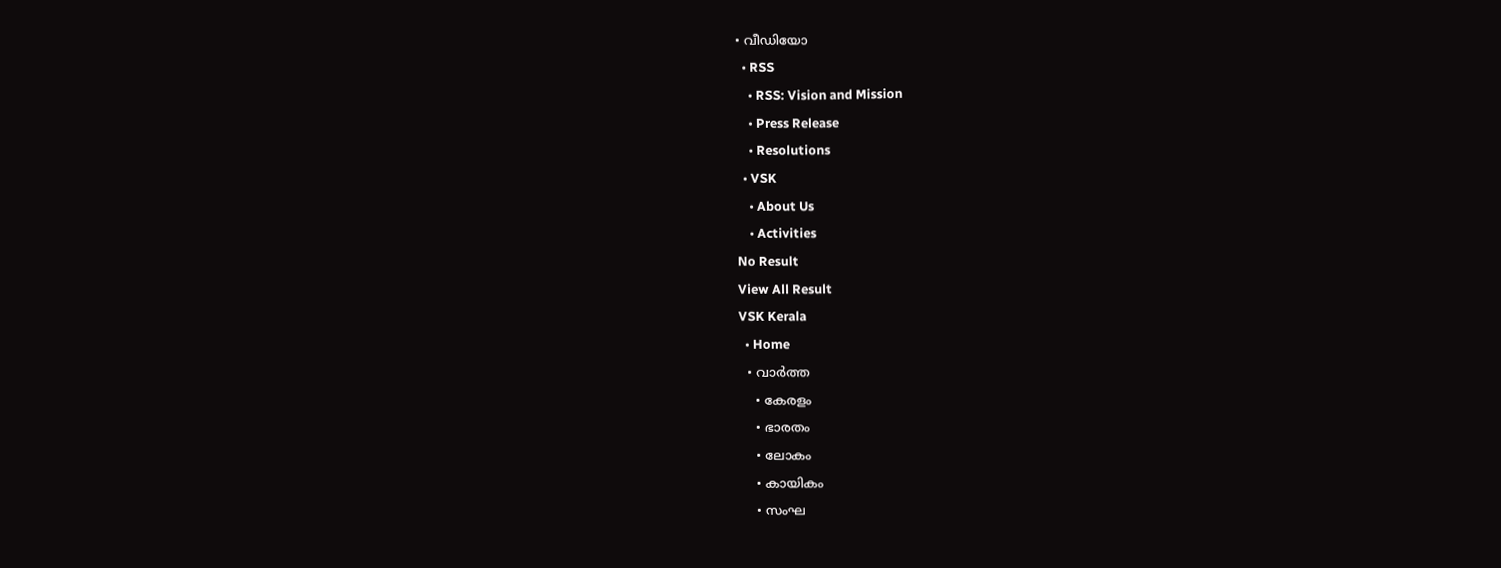• വീഡിയോ
  • RSS
    • RSS: Vision and Mission
    • Press Release
    • Resolutions
  • VSK
    • About Us
    • Activities
No Result
View All Result
VSK Kerala
  • Home
  • വാര്‍ത്ത
    • കേരളം
    • ഭാരതം
    • ലോകം
    • കായികം
    • സംഘ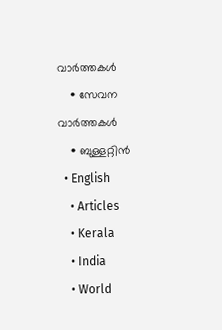വാര്‍ത്തകള്‍
    • സേവന വാര്‍ത്തകള്‍
    • ബുള്ളറ്റിൻ
  • English
    • Articles
    • Kerala
    • India
    • World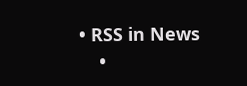• RSS in News
    •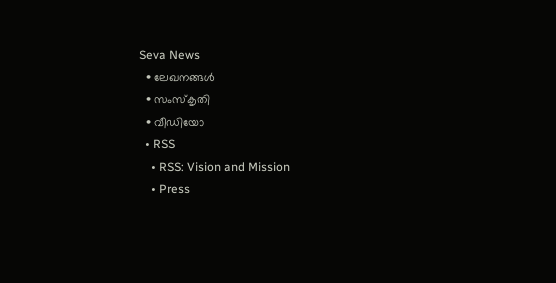Seva News
  • ലേഖനങ്ങള്‍
  • സംസ്കൃതി
  • വീഡിയോ
  • RSS
    • RSS: Vision and Mission
    • Press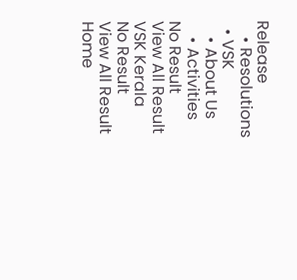Release
    • Resolutions
  • VSK
    • About Us
    • Activities
No Result
View All Result
VSK Kerala
No Result
View All Result
Home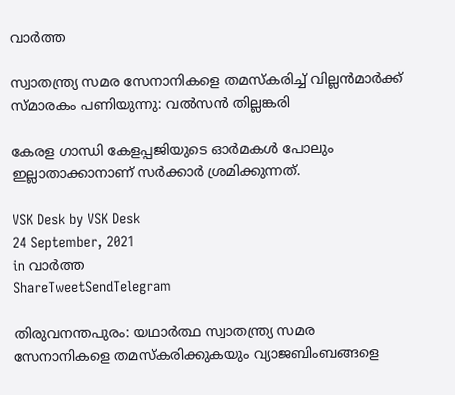വാര്‍ത്ത

സ്വാതന്ത്ര്യ സമര സേനാനികളെ തമസ്‌കരിച്ച് വില്ലന്‍മാര്‍ക്ക് സ്മാരകം പണിയുന്നു: വല്‍സന്‍ തില്ലങ്കരി

കേരള ഗാന്ധി കേളപ്പജിയുടെ ഓര്‍മകള്‍ പോലും ഇല്ലാതാക്കാനാണ് സര്‍ക്കാര്‍ ശ്രമിക്കുന്നത്.

VSK Desk by VSK Desk
24 September, 2021
in വാര്‍ത്ത
ShareTweetSendTelegram

തിരുവനന്തപുരം: യഥാര്‍ത്ഥ സ്വാതന്ത്ര്യ സമര സേനാനികളെ തമസ്‌കരിക്കുകയും വ്യാജബിംബങ്ങളെ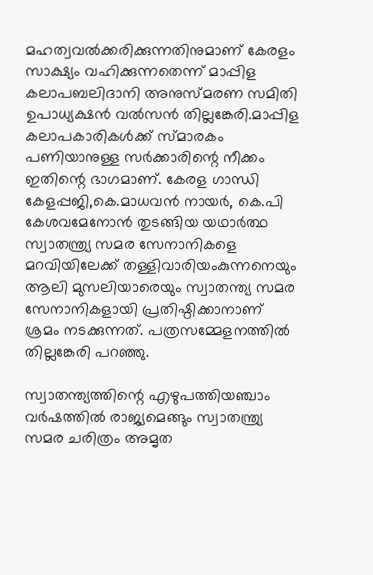മഹത്വവല്‍ക്കരിക്കുന്നതിനുമാണ് കേരളം സാക്ഷ്യം വഹിക്കുന്നതെന്ന് മാപ്പിള കലാപബലിദാനി അനുസ്മരണ സമിതി ഉപാധ്യക്ഷന്‍ വല്‍സന്‍ തില്ലങ്കേരി.മാപ്പിള കലാപകാരികള്‍ക്ക് സ്മാരകം പണിയാനുള്ള സര്‍ക്കാരിന്റെ നീക്കം ഇതിന്റെ ഭാഗമാണ്. കേരള ഗാന്ധി കേളപ്പജി,കെ.മാധവന്‍ നായര്‍, കെ.പി കേശവമേനോന്‍ തുടങ്ങിയ യഥാര്‍ത്ഥ സ്വാതന്ത്ര്യ സമര സേനാനികളെ മറവിയിലേക്ക് തള്ളിവാരിയംകുന്നനെയും ആലി മുസലിയാരെയും സ്വാതന്ത്യ സമര സേനാനികളായി പ്രതിഷ്ഠിക്കാനാണ് ശ്രമം നടക്കുന്നത്. പത്രസമ്മേളനത്തില്‍  തില്ലങ്കേരി പറഞ്ഞു.

സ്വാതന്ത്യത്തിന്റെ എഴുപത്തിയഞ്ചാം വര്‍ഷത്തില്‍ രാജ്യമെങ്ങും സ്വാതന്ത്ര്യ സമര ചരിത്രം അമൃത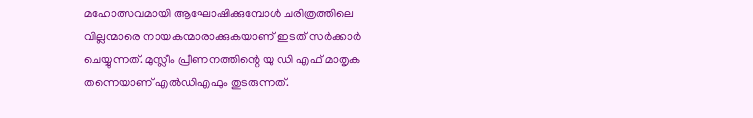മഹോത്സവമായി ആഘോഷിക്കുമ്പോള്‍ ചരിത്രത്തിലെ വില്ലന്മാരെ നായകന്മാരാക്കുകയാണ് ഇടത് സര്‍ക്കാര്‍ ചെയ്യുന്നത്. മുസ്ലീം പ്രീണനത്തിന്റെ യു ഡി എഫ് മാതൃക തന്നെയാണ് എല്‍ഡിഎഫും തുടരുന്നത്.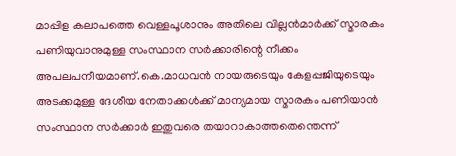മാപ്പിള കലാപത്തെ വെള്ളപൂശാനും അതിലെ വില്ലന്‍മാര്‍ക്ക് സ്മാരകം പണിയുവാനുമുള്ള സംസ്ഥാന സര്‍ക്കാരിന്റെ നീക്കം അപലപനീയമാണ്.കെ.മാധവന്‍ നായരുടെയും കേളപ്പജിയുടെയും അടക്കമുള്ള ദേശീയ നേതാക്കള്‍ക്ക് മാന്യമായ സ്മാരകം പണിയാന്‍ സംസ്ഥാന സര്‍ക്കാര്‍ ഇതുവരെ തയാറാകാത്തതെന്തെന്ന്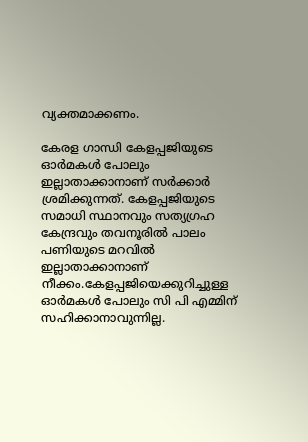വ്യക്തമാക്കണം.

കേരള ഗാന്ധി കേളപ്പജിയുടെ ഓര്‍മകള്‍ പോലും ഇല്ലാതാക്കാനാണ് സര്‍ക്കാര്‍ ശ്രമിക്കുന്നത്. കേളപ്പജിയുടെ സമാധി സ്ഥാനവും സത്യഗ്രഹ കേന്ദ്രവും തവനൂരില്‍ പാലം പണിയുടെ മറവില്‍ ഇല്ലാതാക്കാനാണ്  നീക്കം.കേളപ്പജിയെക്കുറിച്ചുള്ള ഓര്‍മകള്‍ പോലും സി പി എമ്മിന് സഹിക്കാനാവുന്നില്ല.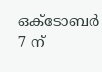ഒക്ടോബര്‍ 7 ന്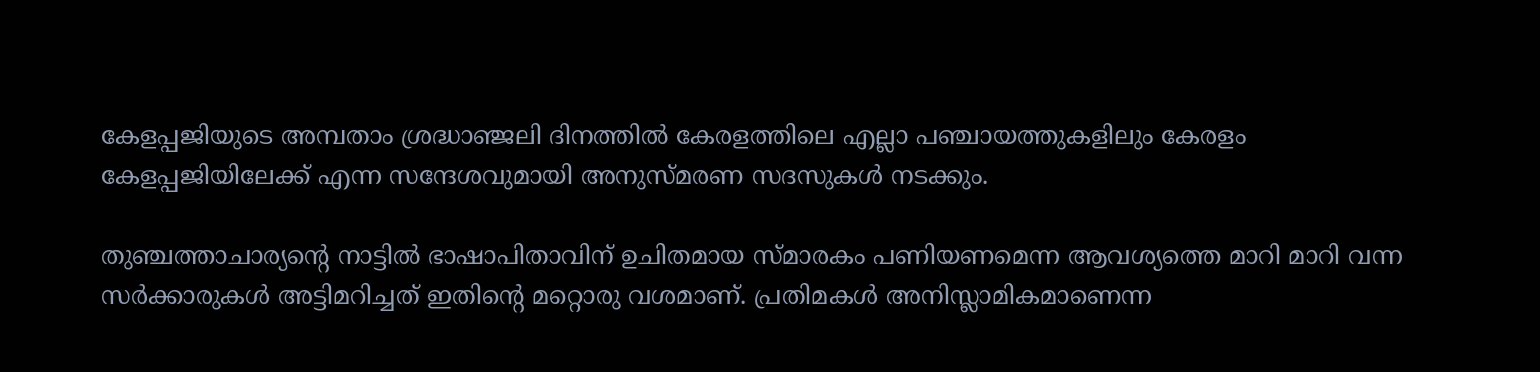കേളപ്പജിയുടെ അമ്പതാം ശ്രദ്ധാഞ്ജലി ദിനത്തില്‍ കേരളത്തിലെ എല്ലാ പഞ്ചായത്തുകളിലും കേരളം കേളപ്പജിയിലേക്ക് എന്ന സന്ദേശവുമായി അനുസ്മരണ സദസുകള്‍ നടക്കും.

തുഞ്ചത്താചാര്യന്റെ നാട്ടില്‍ ഭാഷാപിതാവിന് ഉചിതമായ സ്മാരകം പണിയണമെന്ന ആവശ്യത്തെ മാറി മാറി വന്ന സര്‍ക്കാരുകള്‍ അട്ടിമറിച്ചത് ഇതിന്റെ മറ്റൊരു വശമാണ്. പ്രതിമകള്‍ അനിസ്ലാമികമാണെന്ന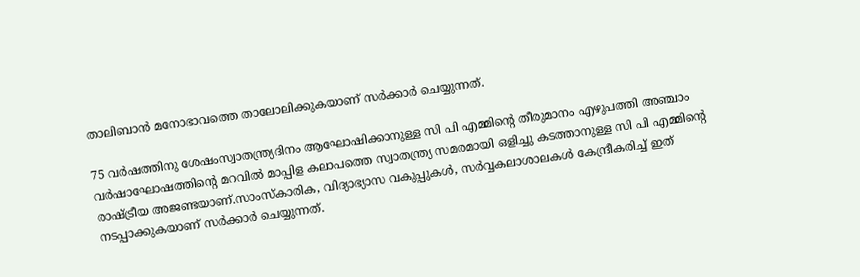താലിബാന്‍ മനോഭാവത്തെ താലോലിക്കുകയാണ് സര്‍ക്കാര്‍ ചെയ്യുന്നത്.

75 വര്‍ഷത്തിനു ശേഷംസ്വാതന്ത്ര്യദിനം ആഘോഷിക്കാനുള്ള സി പി എമ്മിന്റെ തീരുമാനം എഴുപത്തി അഞ്ചാം വര്‍ഷാഘോഷത്തിന്റെ മറവില്‍ മാപ്പിള കലാപത്തെ സ്വാതന്ത്ര്യ സമരമായി ഒളിച്ചു കടത്താനുള്ള സി പി എമ്മിന്റെ രാഷ്ട്രീയ അജണ്ടയാണ്.സാംസ്‌കാരിക, വിദ്യാഭ്യാസ വകുപ്പുകള്‍, സര്‍വ്വകലാശാലകള്‍ കേന്ദ്രീകരിച്ച് ഇത് നടപ്പാക്കുകയാണ് സര്‍ക്കാര്‍ ചെയ്യുന്നത്.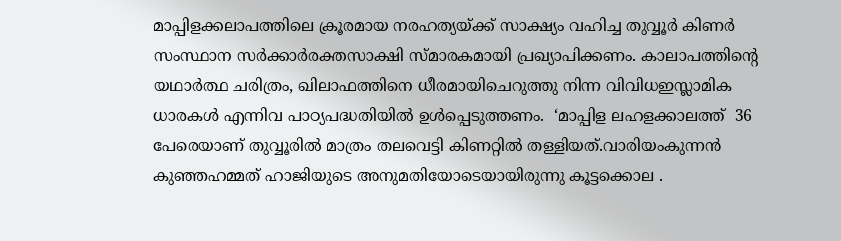മാപ്പിളക്കലാപത്തിലെ ക്രൂരമായ നരഹത്യയ്ക്ക് സാക്ഷ്യം വഹിച്ച തുവ്വൂര്‍ കിണര്‍ സംസ്ഥാന സര്‍ക്കാര്‍രക്തസാക്ഷി സ്മാരകമായി പ്രഖ്യാപിക്കണം. കാലാപത്തിന്റെ യഥാര്‍ത്ഥ ചരിത്രം, ഖിലാഫത്തിനെ ധീരമായിചെറുത്തു നിന്ന വിവിധഇസ്ലാമിക ധാരകള്‍ എന്നിവ പാഠ്യപദ്ധതിയില്‍ ഉള്‍പ്പെടുത്തണം.  ‘മാപ്പിള ലഹളക്കാലത്ത്  36 പേരെയാണ് തുവ്വൂരില്‍ മാത്രം തലവെട്ടി കിണറ്റില്‍ തള്ളിയത്.വാരിയംകുന്നന്‍ കുഞ്ഞഹമ്മത് ഹാജിയുടെ അനുമതിയോടെയായിരുന്നു കൂട്ടക്കൊല .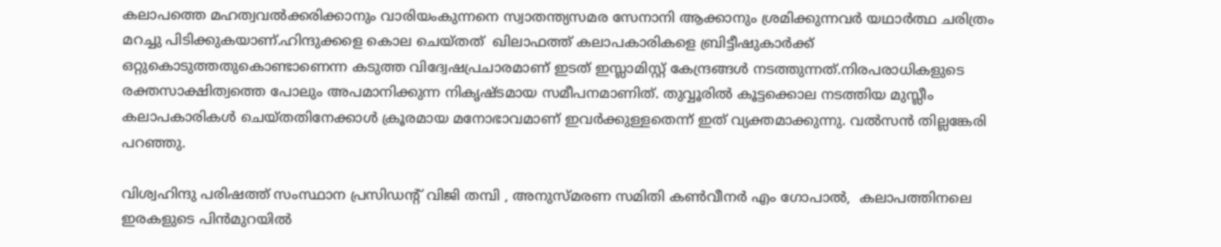കലാപത്തെ മഹത്വവല്‍ക്കരിക്കാനും വാരിയംകുന്നനെ സ്വാതന്ത്യസമര സേനാനി ആക്കാനും ശ്രമിക്കുന്നവര്‍ യഥാര്‍ത്ഥ ചരിത്രം മറച്ചു പിടിക്കുകയാണ്.ഹിന്ദുക്കളെ കൊല ചെയ്തത്  ഖിലാഫത്ത് കലാപകാരികളെ ബ്രിട്ടീഷുകാര്‍ക്ക് ഒറ്റുകൊടുത്തതുകൊണ്ടാണെന്ന കടുത്ത വിദ്വേഷപ്രചാരമാണ് ഇടത് ഇസ്ലാമിസ്റ്റ് കേന്ദ്രങ്ങള്‍ നടത്തുന്നത്.നിരപരാധികളുടെ രക്തസാക്ഷിത്വത്തെ പോലും അപമാനിക്കുന്ന നികൃഷ്ടമായ സമീപനമാണിത്. തുവ്വൂരില്‍ കൂട്ടക്കൊല നടത്തിയ മുസ്ലീം കലാപകാരികള്‍ ചെയ്തതിനേക്കാള്‍ ക്രൂരമായ മനോഭാവമാണ് ഇവര്‍ക്കുള്ളതെന്ന് ഇത് വ്യക്തമാക്കുന്നു. വല്‍സന്‍ തില്ലങ്കേരി പറഞ്ഞു.

വിശ്വഹിന്ദു പരിഷത്ത് സംസ്ഥാന പ്രസിഡന്റ് വിജി തമ്പി , അനുസ്മരണ സമിതി കണ്‍വീനര്‍ എം ഗോപാല്‍,  കലാപത്തിനലെ ഇരകളുടെ പിന്‍മുറയില്‍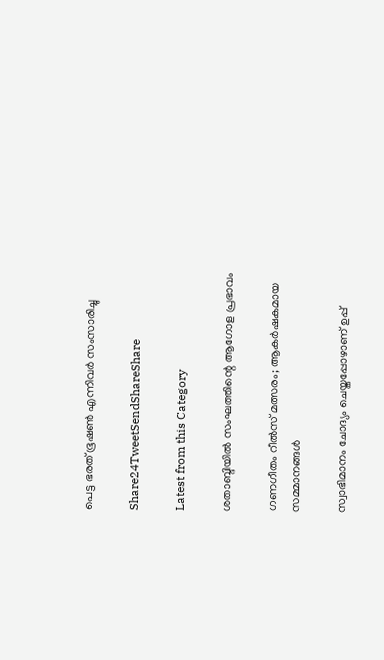പെട്ട ഭരത് ഭൂഷണ്‍ എന്നിവര്‍ സംസാരിച്ചു

Share24TweetSendShareShare

Latest from this Category

ശതാബ്ദിയില്‍ സംഘത്തിന്റെ ആഗോള പ്രഭാവം

ഗണഗീതം റീൽസ് മത്സരം; ആകർഷകമായ സമ്മാനങ്ങൾ

സ്വാഭിമാനം ചോദ്യം ചെയ്തപ്പോഴാണ് ഉപ്പ്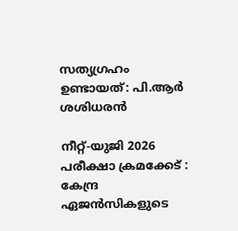സത്യഗ്രഹം ഉണ്ടായത്: പി.ആർ ശശിധരൻ

നീറ്റ്-യുജി 2026 പരീക്ഷാ ക്രമക്കേട് : കേന്ദ്ര ഏജൻസികളുടെ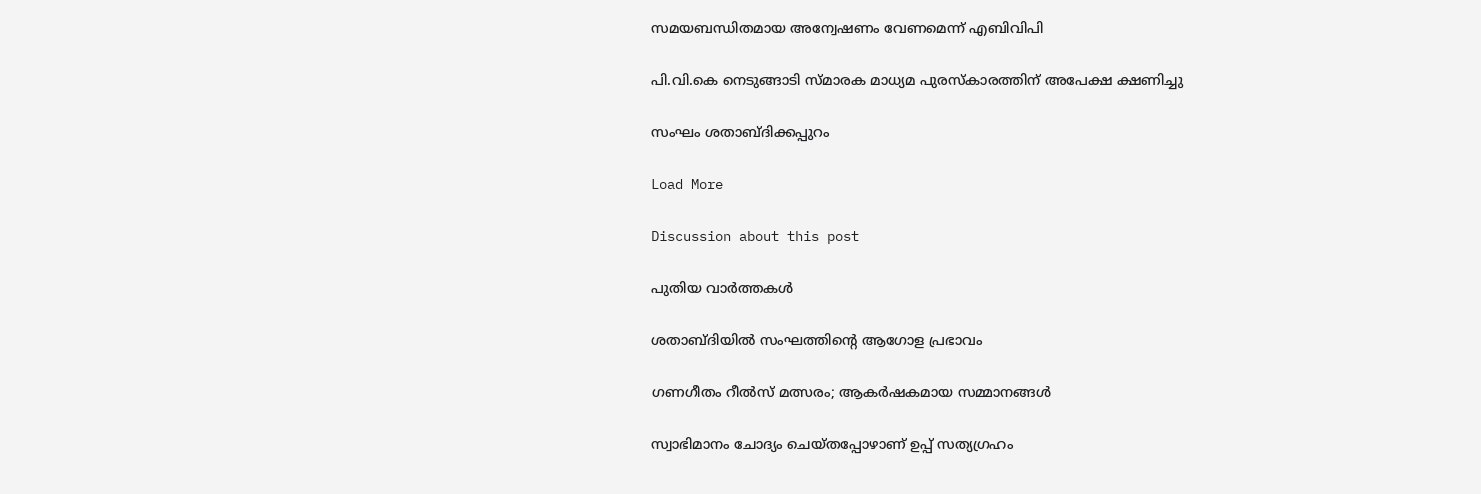സമയബന്ധിതമായ അന്വേഷണം വേണമെന്ന് എബിവിപി

പി.വി.കെ നെടുങ്ങാടി സ്മാരക മാധ്യമ പുരസ്കാരത്തിന് അപേക്ഷ ക്ഷണിച്ചു

സംഘം ശതാബ്ദിക്കപ്പുറം

Load More

Discussion about this post

പുതിയ വാര്‍ത്തകള്‍

ശതാബ്ദിയില്‍ സംഘത്തിന്റെ ആഗോള പ്രഭാവം

ഗണഗീതം റീൽസ് മത്സരം; ആകർഷകമായ സമ്മാനങ്ങൾ

സ്വാഭിമാനം ചോദ്യം ചെയ്തപ്പോഴാണ് ഉപ്പ് സത്യഗ്രഹം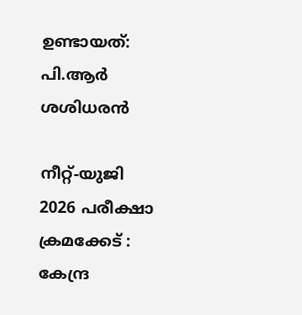ഉണ്ടായത്: പി.ആർ ശശിധരൻ

നീറ്റ്-യുജി 2026 പരീക്ഷാ ക്രമക്കേട് : കേന്ദ്ര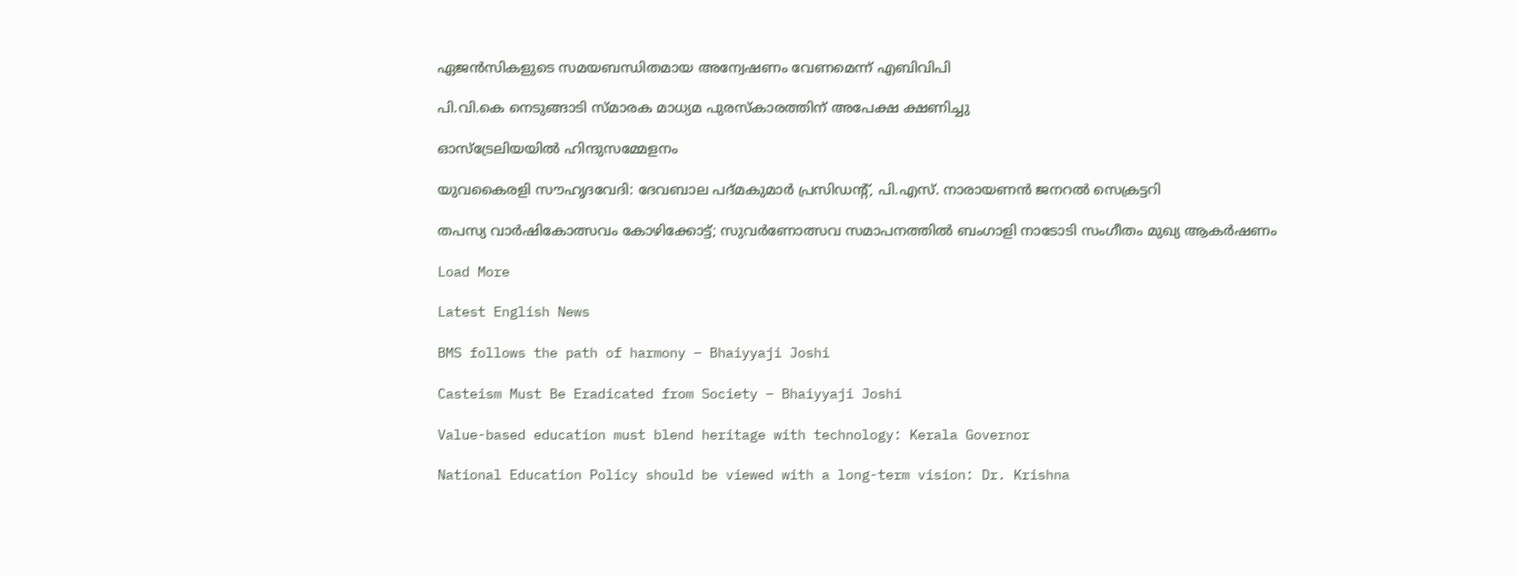ഏജൻസികളുടെ സമയബന്ധിതമായ അന്വേഷണം വേണമെന്ന് എബിവിപി

പി.വി.കെ നെടുങ്ങാടി സ്മാരക മാധ്യമ പുരസ്കാരത്തിന് അപേക്ഷ ക്ഷണിച്ചു

ഓസ്‌ട്രേലിയയില്‍ ഹിന്ദുസമ്മേളനം

യുവകൈരളി സൗഹൃദവേദി: ദേവബാല പദ്മകുമാര്‍ പ്രസിഡന്റ്, പി.എസ്. നാരായണന്‍ ജനറല്‍ സെക്രട്ടറി

തപസ്യ വാര്‍ഷികോത്സവം കോഴിക്കോട്ട്; സുവര്‍ണോത്സവ സമാപനത്തില്‍ ബംഗാളി നാടോടി സംഗീതം മുഖ്യ ആകര്‍ഷണം

Load More

Latest English News

BMS follows the path of harmony – Bhaiyyaji Joshi

Casteism Must Be Eradicated from Society – Bhaiyyaji Joshi

Value-based education must blend heritage with technology: Kerala Governor

National Education Policy should be viewed with a long-term vision: Dr. Krishna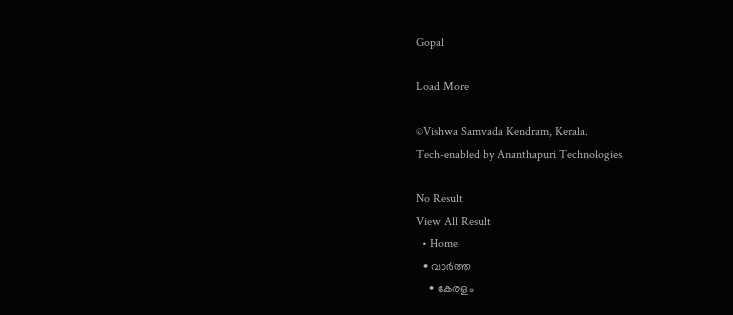Gopal

Load More

©Vishwa Samvada Kendram, Kerala.
Tech-enabled by Ananthapuri Technologies

No Result
View All Result
  • Home
  • വാര്‍ത്ത
    • കേരളം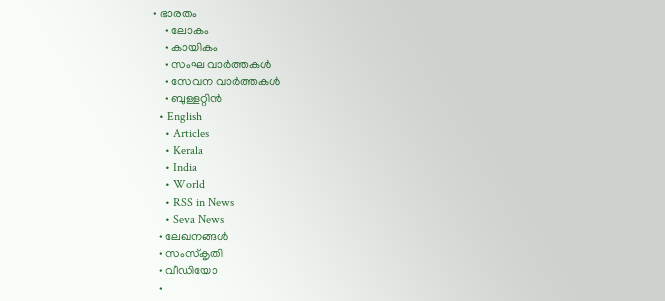• ഭാരതം
    • ലോകം
    • കായികം
    • സംഘ വാര്‍ത്തകള്‍
    • സേവന വാര്‍ത്തകള്‍
    • ബുള്ളറ്റിൻ
  • English
    • Articles
    • Kerala
    • India
    • World
    • RSS in News
    • Seva News
  • ലേഖനങ്ങള്‍
  • സംസ്കൃതി
  • വീഡിയോ
  •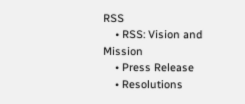RSS
    • RSS: Vision and Mission
    • Press Release
    • Resolutions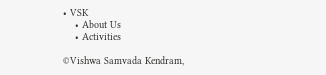• VSK
    • About Us
    • Activities

©Vishwa Samvada Kendram,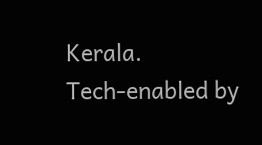Kerala.
Tech-enabled by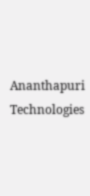Ananthapuri Technologies